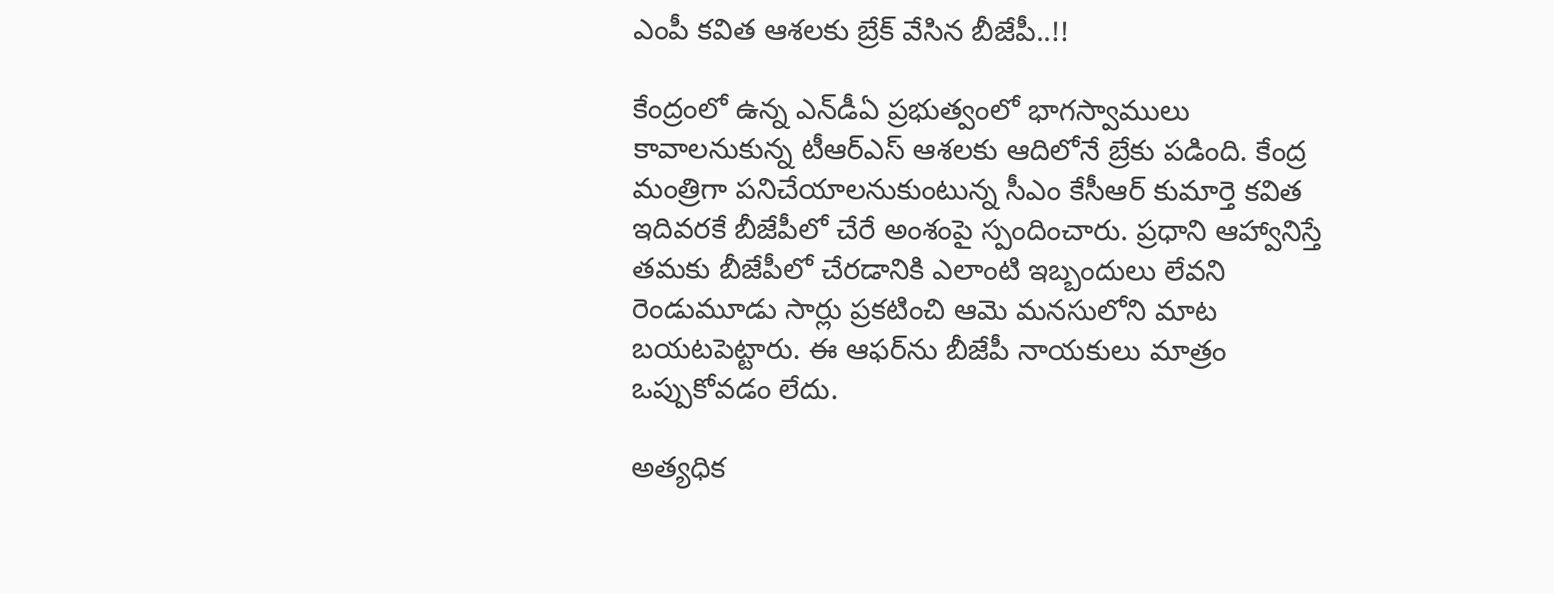ఎంపీ కవిత ఆశలకు బ్రేక్‌ వేసిన బీజేపీ..!!

కేంద్రంలో ఉన్న ఎన్‌డీఏ ప్రభుత్వంలో భాగస్వాములు కావాలనుకున్న టీఆర్‌ఎస్‌ ఆశలకు ఆదిలోనే బ్రేకు పడింది. కేంద్ర మంత్రిగా పనిచేయాలనుకుంటున్న సీఎం కేసీఆర్‌ కుమార్తె కవిత ఇదివరకే బీజేపీలో చేరే అంశంపై స్పందించారు. ప్రధాని ఆహ్వానిస్తే తమకు బీజేపీలో చేరడానికి ఎలాంటి ఇబ్బందులు లేవని రెండుమూడు సార్లు ప్రకటించి ఆమె మనసులోని మాట బయటపెట్టారు. ఈ ఆఫర్‌ను బీజేపీ నాయకులు మాత్రం ఒప్పుకోవడం లేదు.

అత్యధిక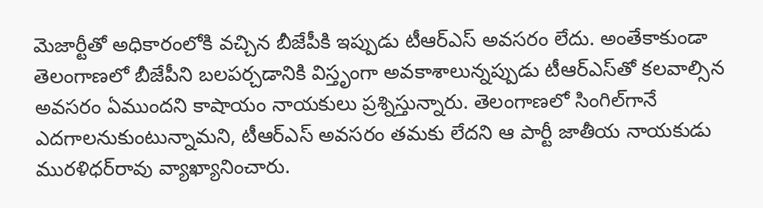మెజార్టీతో అధికారంలోకి వచ్చిన బీజేపీకి ఇప్పుడు టీఆర్‌ఎస్‌ అవసరం లేదు. అంతేకాకుండా తెలంగాణలో బీజేపీని బలపర్చడానికి విస్తృంగా అవకాశాలున్నప్పుడు టీఆర్‌ఎస్‌తో కలవాల్సిన అవసరం ఏముందని కాషాయం నాయకులు ప్రశ్నిస్తున్నారు. తెలంగాణలో సింగిల్‌గానే ఎదగాలనుకుంటున్నామని, టీఆర్‌ఎస్‌ అవసరం తమకు లేదని ఆ పార్టీ జాతీయ నాయకుడు మురళిధర్‌రావు వ్యాఖ్యానించారు.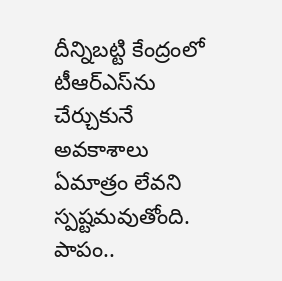దీన్నిబట్టి కేంద్రంలో టీఆర్‌ఎస్‌ను చేర్చుకునే అవకాశాలు ఏమాత్రం లేవని స్పష్టమవుతోంది. పాపం..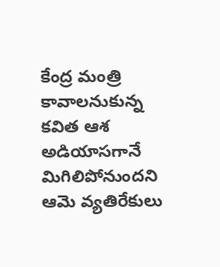కేంద్ర మంత్రి కావాలనుకున్న కవిత ఆశ అడియాసగానే మిగిలిపోనుందని ఆమె వ్యతిరేకులు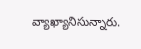వ్యాఖ్యానిసున్నారు.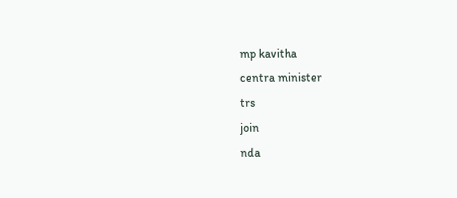mp kavitha
centra minister
trs
join
nda